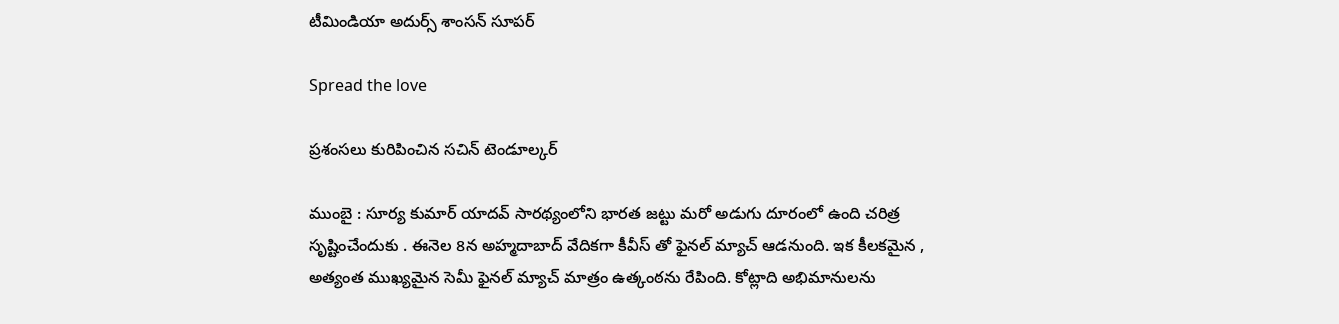టీమిండియా అదుర్స్ శాంస‌న్ సూప‌ర్

Spread the love

ప్ర‌శంస‌లు కురిపించిన స‌చిన్ టెండూల్క‌ర్

ముంబై : సూర్య కుమార్ యాద‌వ్ సార‌థ్యంలోని భార‌త జ‌ట్టు మ‌రో అడుగు దూరంలో ఉంది చ‌రిత్ర సృష్టించేందుకు . ఈనెల 8న అహ్మ‌దాబాద్ వేదిక‌గా కీవీస్ తో ఫైన‌ల్ మ్యాచ్ ఆడ‌నుంది. ఇక కీల‌క‌మైన , అత్యంత ముఖ్య‌మైన సెమీ ఫైన‌ల్ మ్యాచ్ మాత్రం ఉత్కంఠ‌ను రేపింది. కోట్లాది అభిమానుల‌ను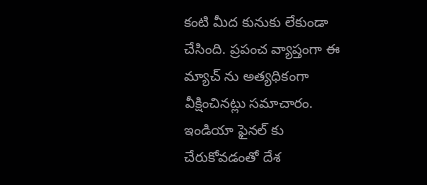కంటి మీద కునుకు లేకుండా చేసింది. ప్ర‌పంచ వ్యాప్తంగా ఈ మ్యాచ్ ను అత్య‌ధికంగా వీక్షించిన‌ట్లు స‌మాచారం. ఇండియా ఫైన‌ల్ కు చేరుకోవ‌డంతో దేశ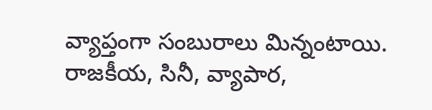వ్యాప్తంగా సంబురాలు మిన్నంటాయి. రాజ‌కీయ‌, సినీ, వ్యాపార‌,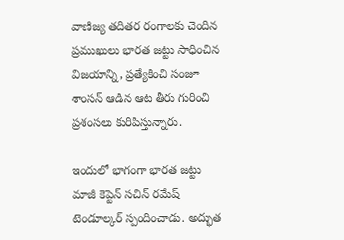వాణిజ్య త‌దిత‌ర రంగాల‌కు చెందిన ప్ర‌ముఖులు భార‌త జ‌ట్టు సాధించిన విజ‌యాన్ని, ప్రత్యేకించి సంజూ శాంస‌న్ ఆడిన ఆట తీరు గురించి ప్ర‌శంస‌లు కురిపిస్తున్నారు.

ఇందులో భాగంగా భార‌త జ‌ట్టు మాజీ కెప్టెన్ స‌చిన్ ర‌మేష్ టెండూల్క‌ర్ స్పందించాడు. అద్భుత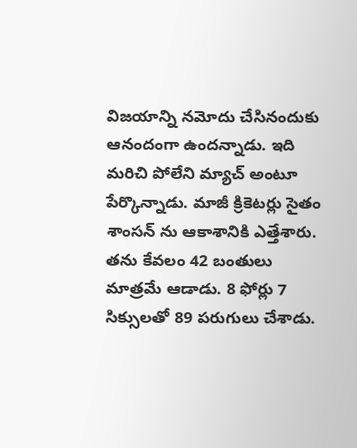విజ‌యాన్ని న‌మోదు చేసినందుకు ఆనందంగా ఉంద‌న్నాడు. ఇది మ‌రిచి పోలేని మ్యాచ్ అంటూ పేర్కొన్నాడు. మాజీ క్రికెట‌ర్లు సైతం శాంస‌న్ ను ఆకాశానికి ఎత్తేశారు. త‌ను కేవ‌లం 42 బంతులు మాత్ర‌మే ఆడాడు. 8 ఫోర్లు 7 సిక్సులతో 89 ప‌రుగులు చేశాడు.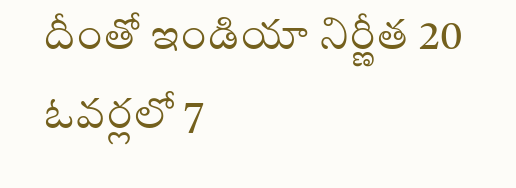దీంతో ఇండియా నిర్ణీత 20 ఓవ‌ర్ల‌లో 7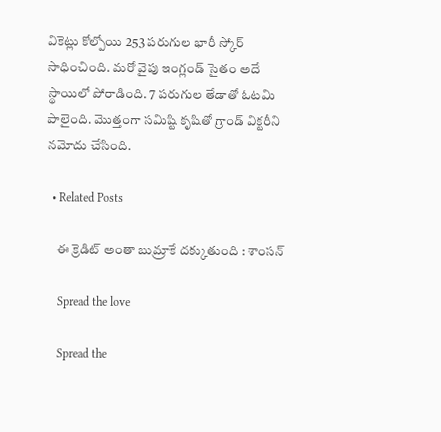వికెట్లు కోల్పోయి 253 ప‌రుగుల భారీ స్కోర్ సాధించింది. మ‌రో వైపు ఇంగ్లండ్ సైతం అదే స్థాయిలో పోరాడింది. 7 ప‌రుగుల తేడాతో ఓట‌మి పాలైంది. మొత్తంగా స‌మిష్టి కృషితో గ్రాండ్ విక్ట‌రీని న‌మోదు చేసింది.

  • Related Posts

    ఈ క్రెడిట్ అంతా బుమ్రాకే ద‌క్కుతుంది : శాంస‌న్

    Spread the love

    Spread the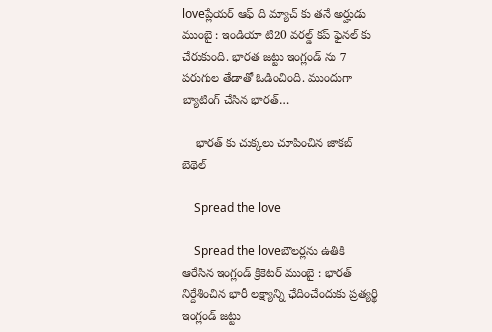loveప్లేయ‌ర్ ఆఫ్ ది మ్యాచ్ కు త‌నే అర్హుడు ముంబై : ఇండియా టి20 వ‌ర‌ల్డ్ క‌ప్ ఫైన‌ల్ కు చేరుకుంది. భార‌త జ‌ట్టు ఇంగ్లండ్ ను 7 ప‌రుగుల తేడాతో ఓడించింది. ముందుగా బ్యాటింగ్ చేసిన భార‌త్…

    భార‌త్ కు చుక్క‌లు చూపించిన జాక‌బ్ బెథెల్

    Spread the love

    Spread the loveబౌల‌ర్ల‌ను ఉతికి ఆరేసిన ఇంగ్లండ్ క్రికెట‌ర్ ముంబై : భార‌త్ నిర్దేశించిన భారీ ల‌క్ష్యాన్ని ఛేదించేందుకు ప్ర‌త్య‌ర్థి ఇంగ్లండ్ జ‌ట్టు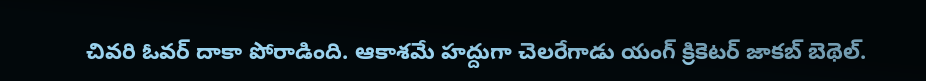చివ‌రి ఓవ‌ర్ దాకా పోరాడింది. ఆకాశ‌మే హ‌ద్దుగా చెల‌రేగాడు యంగ్ క్రికెట‌ర్ జాక‌బ్ బెథెల్.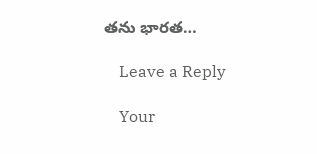త‌ను భార‌త…

    Leave a Reply

    Your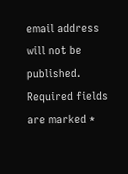email address will not be published. Required fields are marked *